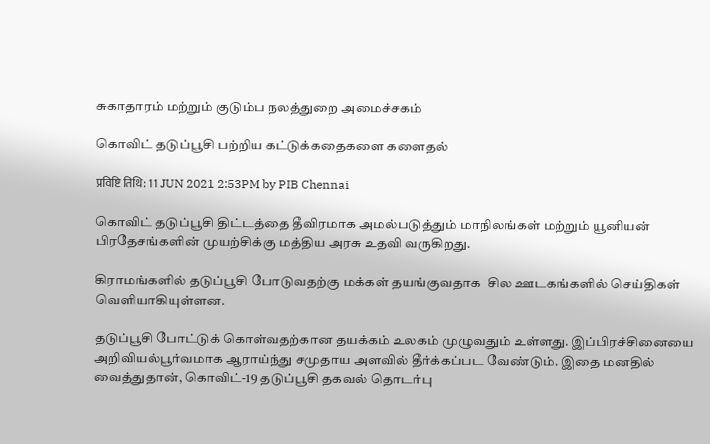சுகாதாரம் மற்றும் குடும்ப நலத்துறை அமைச்சகம்

கொவிட் தடுப்பூசி பற்றிய கட்டுக்கதைகளை களைதல்

प्रविष्टि तिथि: 11 JUN 2021 2:53PM by PIB Chennai

கொவிட் தடுப்பூசி திட்டத்தை தீவிரமாக அமல்படுத்தும் மாநிலங்கள் மற்றும் யூனியன் பிரதேசங்களின் முயற்சிக்கு மத்திய அரசு உதவி வருகிறது.

கிராமங்களில் தடுப்பூசி போடுவதற்கு மக்கள் தயங்குவதாக  சில ஊடகங்களில் செய்திகள் வெளியாகியுள்ளன.

தடுப்பூசி போட்டுக் கொள்வதற்கான தயக்கம் உலகம் முழுவதும் உள்ளது. இப்பிரச்சினையை அறிவியல்பூர்வமாக ஆராய்ந்து சமுதாய அளவில் தீர்க்கப்பட வேண்டும். இதை மனதில் வைத்துதான், கொவிட்-19 தடுப்பூசி தகவல் தொடர்பு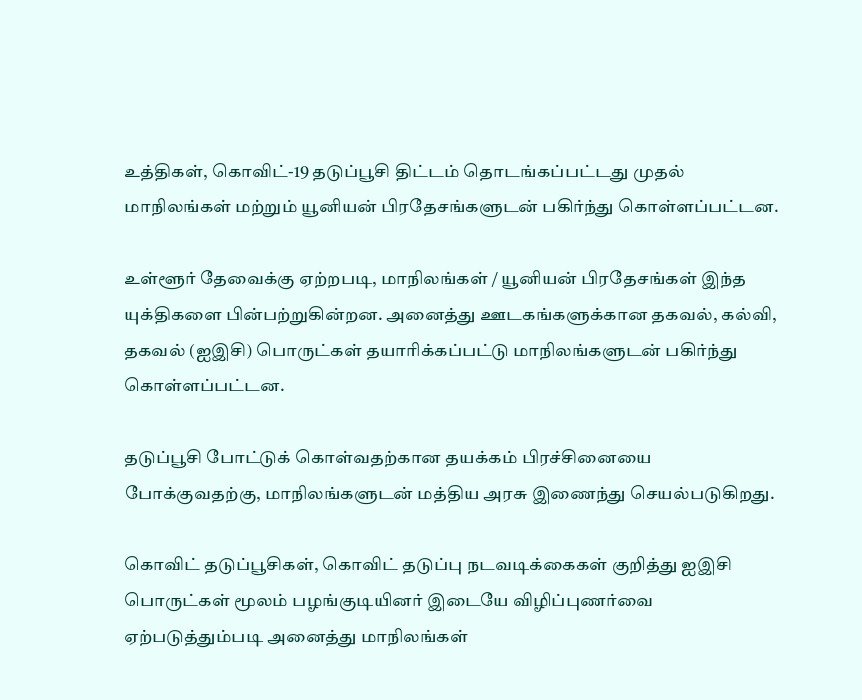உத்திகள், கொவிட்-19 தடுப்பூசி திட்டம் தொடங்கப்பட்டது முதல் மாநிலங்கள் மற்றும் யூனியன் பிரதேசங்களுடன் பகிர்ந்து கொள்ளப்பட்டன.

உள்ளூர் தேவைக்கு ஏற்றபடி, மாநிலங்கள் / யூனியன் பிரதேசங்கள் இந்த யுக்திகளை பின்பற்றுகின்றன. அனைத்து ஊடகங்களுக்கான தகவல், கல்வி, தகவல் (ஐஇசி) பொருட்கள் தயாரிக்கப்பட்டு மாநிலங்களுடன் பகிர்ந்து கொள்ளப்பட்டன.

தடுப்பூசி போட்டுக் கொள்வதற்கான தயக்கம் பிரச்சினையை போக்குவதற்கு, மாநிலங்களுடன் மத்திய அரசு இணைந்து செயல்படுகிறது.

கொவிட் தடுப்பூசிகள், கொவிட் தடுப்பு நடவடிக்கைகள் குறித்து ஐஇசி பொருட்கள் மூலம் பழங்குடியினர் இடையே விழிப்புணர்வை ஏற்படுத்தும்படி அனைத்து மாநிலங்கள்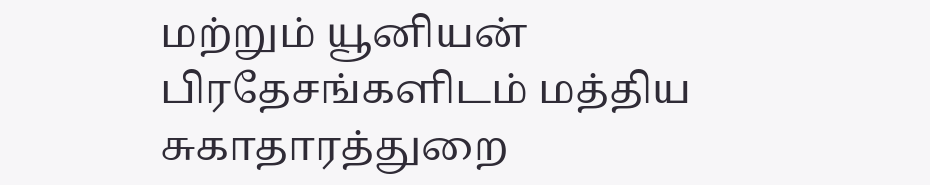மற்றும் யூனியன் பிரதேசங்களிடம் மத்திய சுகாதாரத்துறை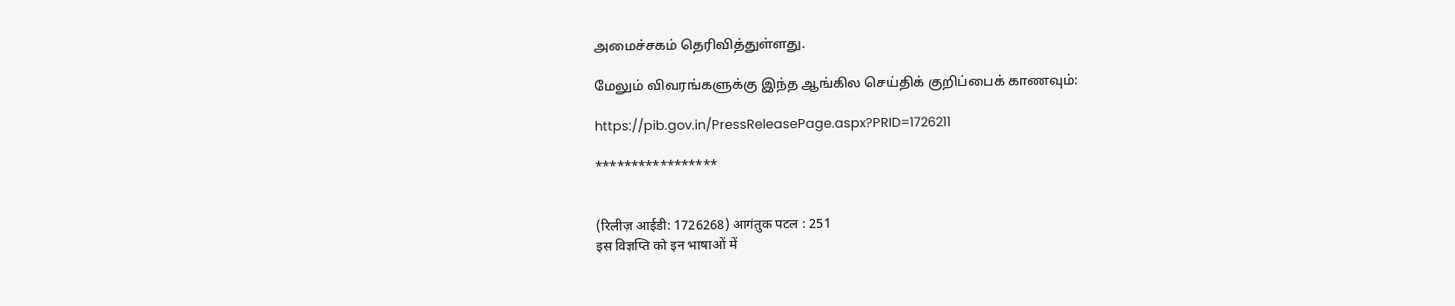அமைச்சகம் தெரிவித்துள்ளது.

மேலும் விவரங்களுக்கு இந்த ஆங்கில செய்திக் குறிப்பைக் காணவும்:

https://pib.gov.in/PressReleasePage.aspx?PRID=1726211

*****************


(रिलीज़ आईडी: 1726268) आगंतुक पटल : 251
इस विज्ञप्ति को इन भाषाओं में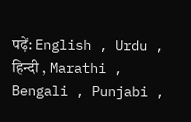पढ़ें: English , Urdu , हिन्दी , Marathi , Bengali , Punjabi ,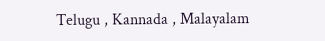Telugu , Kannada , Malayalam